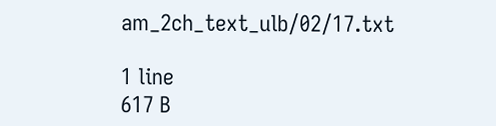am_2ch_text_ulb/02/17.txt

1 line
617 B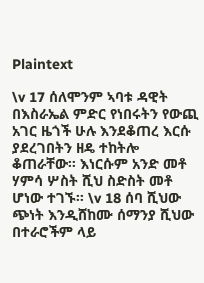Plaintext

\v 17 ሰለሞንም ኣባቱ ዳዊት በእስራኤል ምድር የነበሩትን የውጪ አገር ዜጎች ሁሉ እንደቆጠረ እርሱ ያደረገበትን ዘዴ ተከትሎ ቆጠራቸው፡፡ እነርሱም አንድ መቶ ሃምሳ ሦስት ሺህ ስድስት መቶ ሆነው ተገኙ፡፡ \v 18 ሰባ ሺህው ጭነት እንዲሸከሙ ሰማንያ ሺህው በተራሮችም ላይ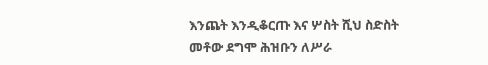እንጨት እንዲቆርጡ እና ሦስት ሺህ ስድስት መቶው ደግሞ ሕዝቡን ለሥራ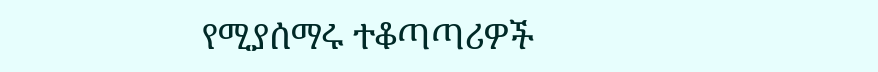የሚያሰማሩ ተቆጣጣሪዎች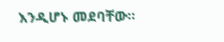እንዲሆኑ መደባቸው፡፡